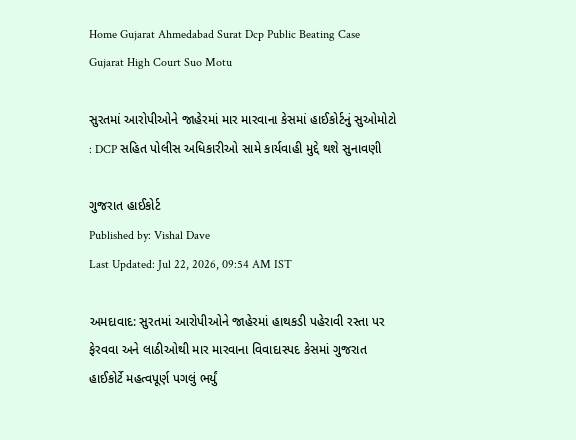Home Gujarat Ahmedabad Surat Dcp Public Beating Case Gujarat High Court Suo Motu

સુરતમાં આરોપીઓને જાહેરમાં માર મારવાના કેસમાં હાઈકોર્ટનું સુઓમોટો : DCP સહિત પોલીસ અધિકારીઓ સામે કાર્યવાહી મુદ્દે થશે સુનાવણી

ગુજરાત હાઈકોર્ટ
Published by: Vishal Dave
Last Updated: Jul 22, 2026, 09:54 AM IST

અમદાવાદ: સુરતમાં આરોપીઓને જાહેરમાં હાથકડી પહેરાવી રસ્તા પર ફેરવવા અને લાઠીઓથી માર મારવાના વિવાદાસ્પદ કેસમાં ગુજરાત હાઈકોર્ટે મહત્વપૂર્ણ પગલું ભર્યું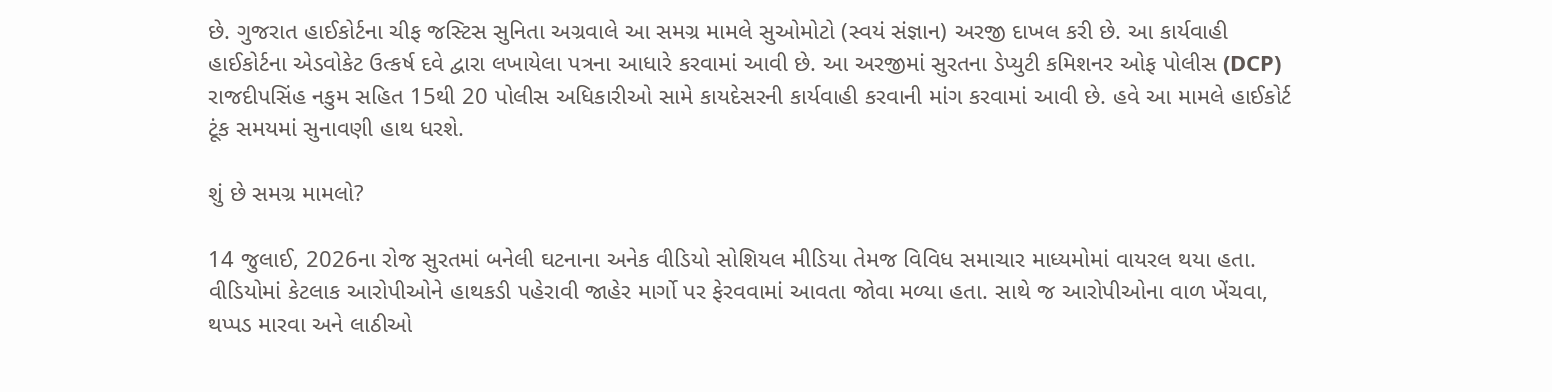છે. ગુજરાત હાઈકોર્ટના ચીફ જસ્ટિસ સુનિતા અગ્રવાલે આ સમગ્ર મામલે સુઓમોટો (સ્વયં સંજ્ઞાન) અરજી દાખલ કરી છે. આ કાર્યવાહી હાઈકોર્ટના એડવોકેટ ઉત્કર્ષ દવે દ્વારા લખાયેલા પત્રના આધારે કરવામાં આવી છે. આ અરજીમાં સુરતના ડેપ્યુટી કમિશનર ઓફ પોલીસ (DCP) રાજદીપસિંહ નકુમ સહિત 15થી 20 પોલીસ અધિકારીઓ સામે કાયદેસરની કાર્યવાહી કરવાની માંગ કરવામાં આવી છે. હવે આ મામલે હાઈકોર્ટ ટૂંક સમયમાં સુનાવણી હાથ ધરશે.

શું છે સમગ્ર મામલો?

14 જુલાઈ, 2026ના રોજ સુરતમાં બનેલી ઘટનાના અનેક વીડિયો સોશિયલ મીડિયા તેમજ વિવિધ સમાચાર માધ્યમોમાં વાયરલ થયા હતા. વીડિયોમાં કેટલાક આરોપીઓને હાથકડી પહેરાવી જાહેર માર્ગો પર ફેરવવામાં આવતા જોવા મળ્યા હતા. સાથે જ આરોપીઓના વાળ ખેંચવા, થપ્પડ મારવા અને લાઠીઓ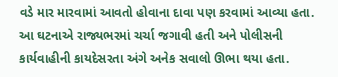વડે માર મારવામાં આવતો હોવાના દાવા પણ કરવામાં આવ્યા હતા. આ ઘટનાએ રાજ્યભરમાં ચર્ચા જગાવી હતી અને પોલીસની કાર્યવાહીની કાયદેસરતા અંગે અનેક સવાલો ઊભા થયા હતા.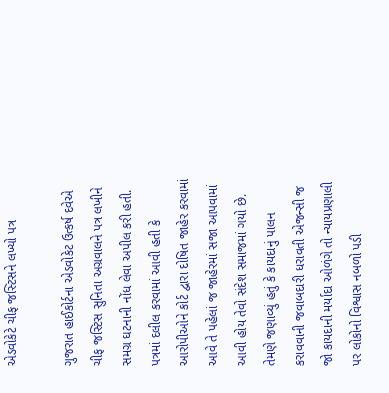એડવોકેટે ચીફ જસ્ટિસને લખ્યો પત્ર

ગુજરાત હાઈકોર્ટના એડવોકેટ ઉત્કર્ષ દવેએ ચીફ જસ્ટિસ સુનિતા અગ્રવાલને પત્ર લખીને સમગ્ર ઘટનાની નોંધ લેવા અપીલ કરી હતી. પત્રમાં દલીલ કરવામાં આવી હતી કે આરોપીઓને કોર્ટ દ્વારા દોષિત જાહેર કરવામાં આવે તે પહેલાં જ જાહેરમાં સજા આપવામાં આવી હોય તેવો સંદેશ સમાજમાં ગયો છે. તેમણે જણાવ્યું હતું કે કાયદાનું પાલન કરાવવાની જવાબદારી ધરાવતી એજન્સી જ જો કાયદાની મર્યાદા ઓળંગે તો ન્યાયપ્રણાલી પર લોકોનો વિશ્વાસ નબળો પડી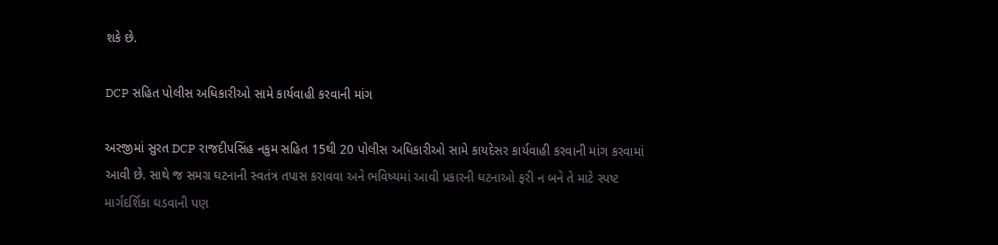શકે છે.

DCP સહિત પોલીસ અધિકારીઓ સામે કાર્યવાહી કરવાની માંગ

અરજીમાં સુરત DCP રાજદીપસિંહ નકુમ સહિત 15થી 20 પોલીસ અધિકારીઓ સામે કાયદેસર કાર્યવાહી કરવાની માંગ કરવામાં આવી છે. સાથે જ સમગ્ર ઘટનાની સ્વતંત્ર તપાસ કરાવવા અને ભવિષ્યમાં આવી પ્રકારની ઘટનાઓ ફરી ન બને તે માટે સ્પષ્ટ માર્ગદર્શિકા ઘડવાની પણ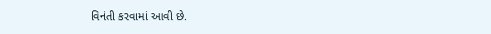વિનંતી કરવામાં આવી છે.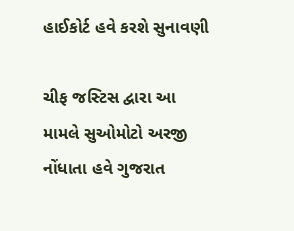હાઈકોર્ટ હવે કરશે સુનાવણી

ચીફ જસ્ટિસ દ્વારા આ મામલે સુઓમોટો અરજી નોંધાતા હવે ગુજરાત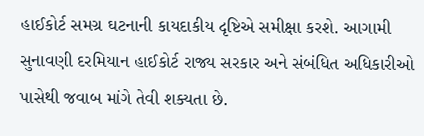હાઈકોર્ટ સમગ્ર ઘટનાની કાયદાકીય દૃષ્ટિએ સમીક્ષા કરશે. આગામી સુનાવણી દરમિયાન હાઈકોર્ટ રાજ્ય સરકાર અને સંબંધિત અધિકારીઓ પાસેથી જવાબ માંગે તેવી શક્યતા છે.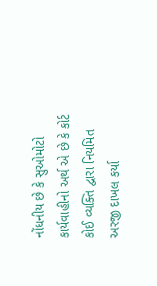નોંધનીય છે કે સુઓમોટો કાર્યવાહીનો અર્થ એ છે કે કોર્ટ કોઈ વ્યક્તિ દ્વારા નિયમિત અરજી દાખલ કર્યા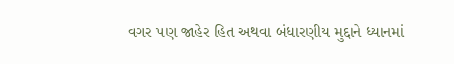વગર પણ જાહેર હિત અથવા બંધારણીય મુદ્દાને ધ્યાનમાં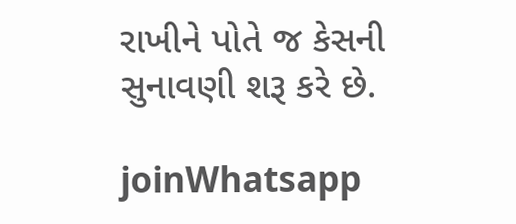રાખીને પોતે જ કેસની સુનાવણી શરૂ કરે છે.

joinWhatsapp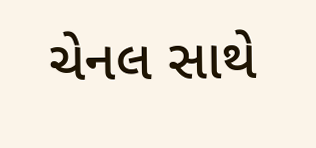ચેનલ સાથે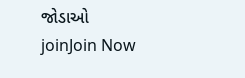જોડાઓ
joinJoin Now